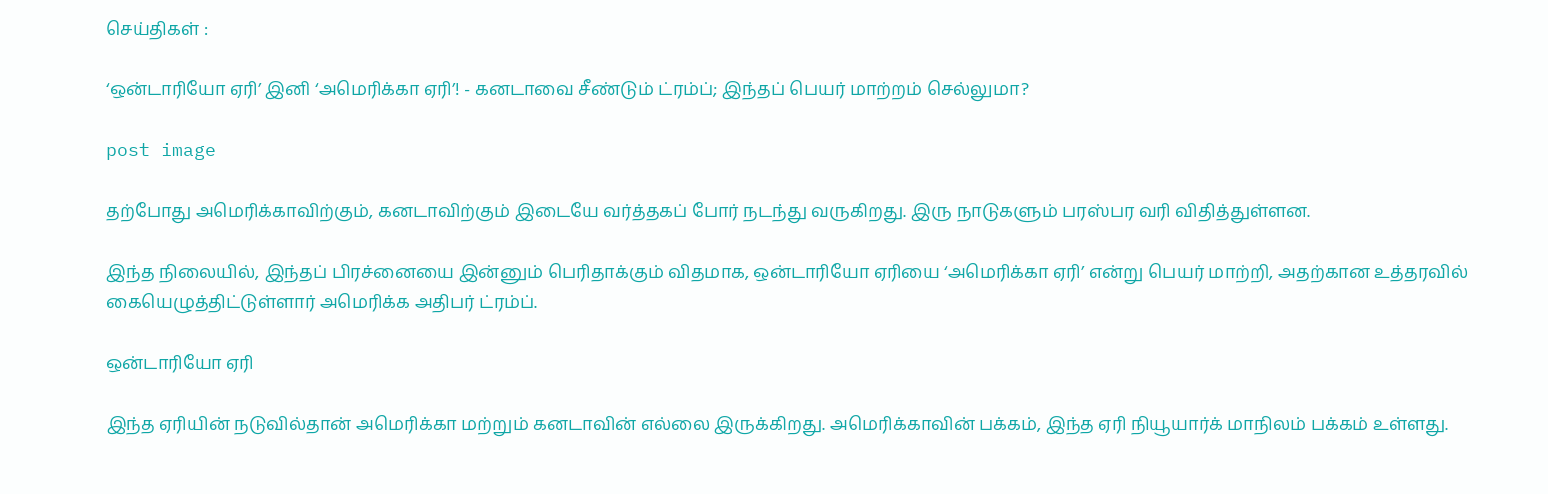செய்திகள் :

‘ஒன்டாரியோ ஏரி’ இனி ‘அமெரிக்கா ஏரி’! - கனடாவை சீண்டும் ட்ரம்ப்; இந்தப் பெயர் மாற்றம் செல்லுமா?

post image

தற்போது அமெரிக்காவிற்கும், கனடாவிற்கும் இடையே வர்த்தகப் போர் நடந்து வருகிறது. இரு நாடுகளும் பரஸ்பர வரி விதித்துள்ளன.

இந்த நிலையில், இந்தப் பிரச்னையை இன்னும் பெரிதாக்கும் விதமாக, ஒன்டாரியோ ஏரியை ‘அமெரிக்கா ஏரி’ என்று பெயர் மாற்றி, அதற்கான உத்தரவில் கையெழுத்திட்டுள்ளார் அமெரிக்க அதிபர் ட்ரம்ப்.

ஒன்டாரியோ ஏரி

இந்த ஏரியின் நடுவில்தான் அமெரிக்கா மற்றும் கனடாவின் எல்லை இருக்கிறது. அமெரிக்காவின் பக்கம், இந்த ஏரி நியூயார்க் மாநிலம் பக்கம் உள்ளது.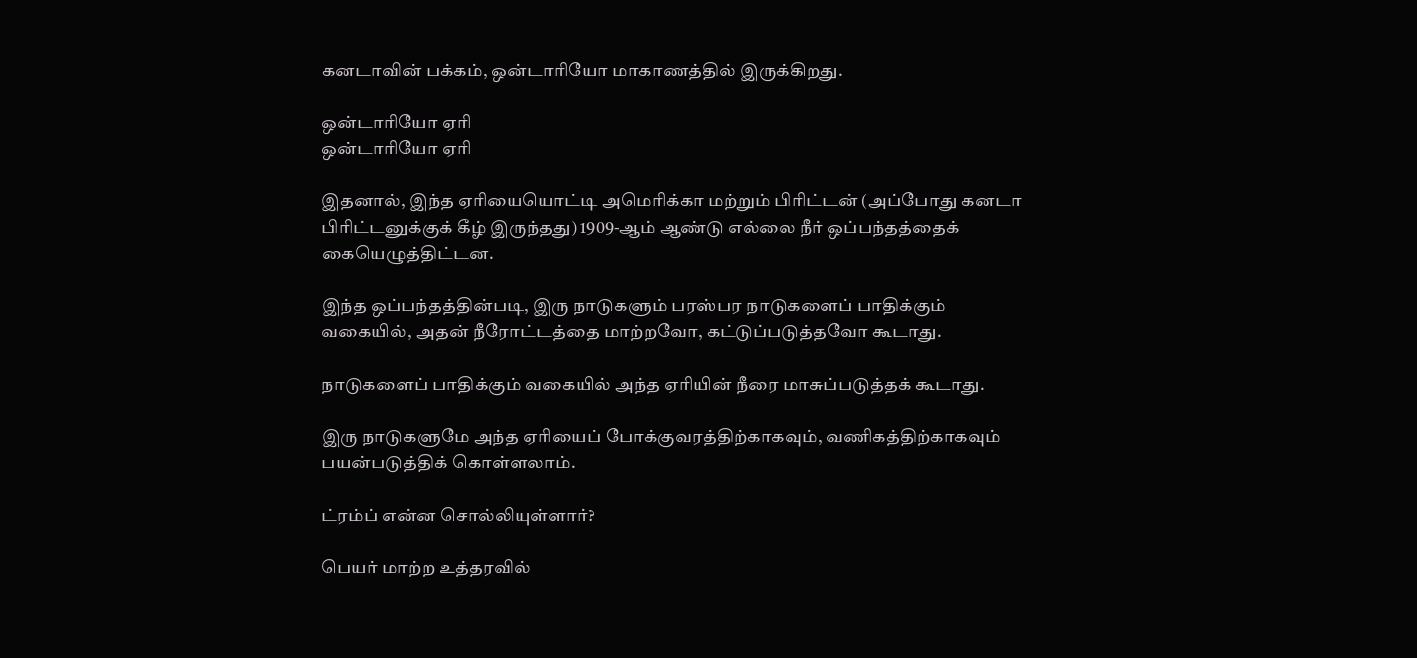கனடாவின் பக்கம், ஒன்டாரியோ மாகாணத்தில் இருக்கிறது.

ஒன்டாரியோ ஏரி
ஒன்டாரியோ ஏரி

இதனால், இந்த ஏரியையொட்டி அமெரிக்கா மற்றும் பிரிட்டன் (அப்போது கனடா பிரிட்டனுக்குக் கீழ் இருந்தது) 1909-ஆம் ஆண்டு எல்லை நீர் ஒப்பந்தத்தைக் கையெழுத்திட்டன.

இந்த ஒப்பந்தத்தின்படி, இரு நாடுகளும் பரஸ்பர நாடுகளைப் பாதிக்கும் வகையில், அதன் நீரோட்டத்தை மாற்றவோ, கட்டுப்படுத்தவோ கூடாது.

நாடுகளைப் பாதிக்கும் வகையில் அந்த ஏரியின் நீரை மாசுப்படுத்தக் கூடாது.

இரு நாடுகளுமே அந்த ஏரியைப் போக்குவரத்திற்காகவும், வணிகத்திற்காகவும் பயன்படுத்திக் கொள்ளலாம்.

ட்ரம்ப் என்ன சொல்லியுள்ளார்?

பெயர் மாற்ற உத்தரவில்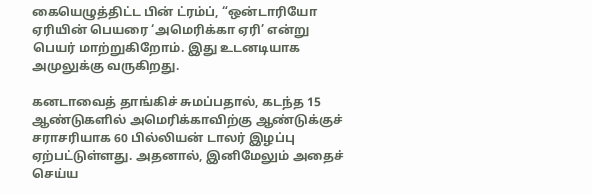கையெழுத்திட்ட பின் ட்ரம்ப், “ஒன்டாரியோ ஏரியின் பெயரை ‘அமெரிக்கா ஏரி’ என்று பெயர் மாற்றுகிறோம். இது உடனடியாக அமுலுக்கு வருகிறது.

கனடாவைத் தாங்கிச் சுமப்பதால், கடந்த 15 ஆண்டுகளில் அமெரிக்காவிற்கு ஆண்டுக்குச் சராசரியாக 60 பில்லியன் டாலர் இழப்பு ஏற்பட்டுள்ளது. அதனால், இனிமேலும் அதைச் செய்ய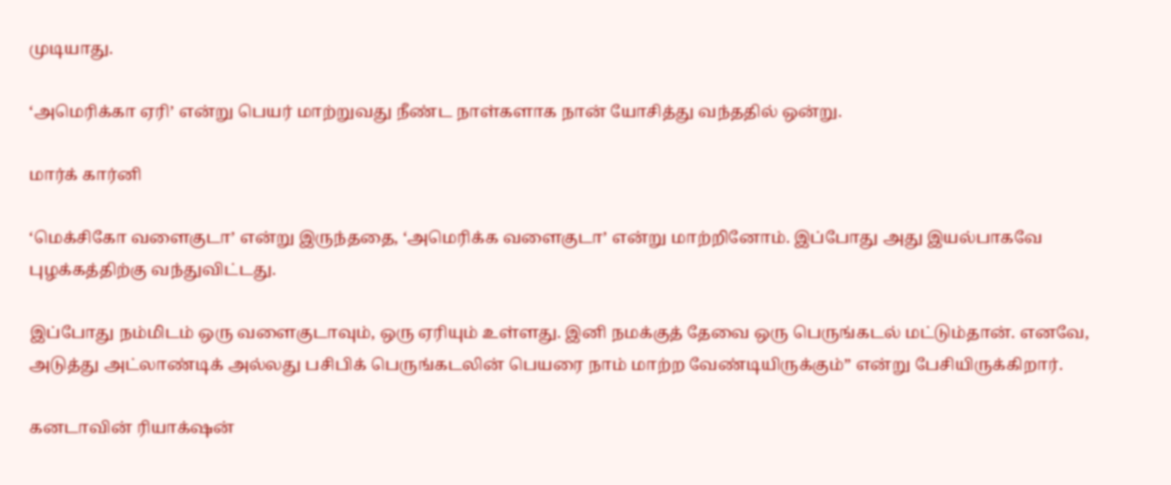முடியாது.

‘அமெரிக்கா ஏரி’ என்று பெயர் மாற்றுவது நீண்ட நாள்களாக நான் யோசித்து வந்ததில் ஒன்று.

மார்க் கார்னி

‘மெக்சிகோ வளைகுடா’ என்று இருந்ததை, ‘அமெரிக்க வளைகுடா’ என்று மாற்றினோம். இப்போது அது இயல்பாகவே புழக்கத்திற்கு வந்துவிட்டது.

இப்போது நம்மிடம் ஒரு வளைகுடாவும், ஒரு ஏரியும் உள்ளது. இனி நமக்குத் தேவை ஒரு பெருங்கடல் மட்டும்தான். எனவே, அடுத்து அட்லாண்டிக் அல்லது பசிபிக் பெருங்கடலின் பெயரை நாம் மாற்ற வேண்டியிருக்கும்” என்று பேசியிருக்கிறார்.

கனடாவின் ரியாக்‌ஷன்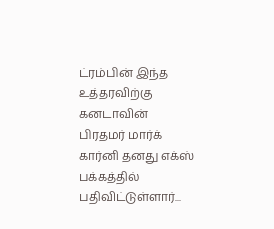ட்ரம்பின் இந்த உத்தரவிற்கு கனடாவின் பிரதமர் மார்க் கார்னி தனது எக்ஸ் பக்கத்தில் பதிவிட்டுள்ளார்...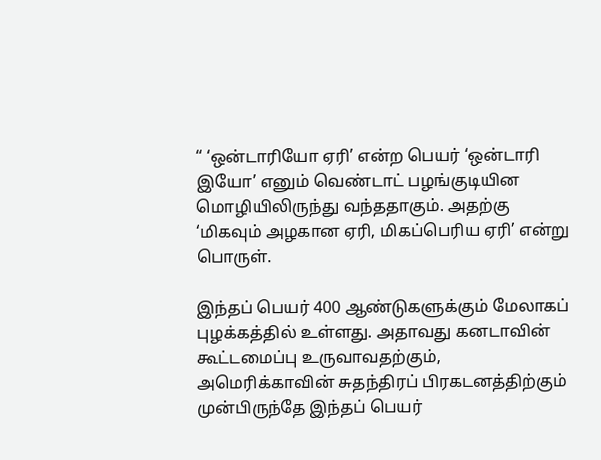“ ‘ஒன்டாரியோ ஏரி’ என்ற பெயர் ‘ஒன்டாரி இயோ’ எனும் வெண்டாட் பழங்குடியின மொழியிலிருந்து வந்ததாகும். அதற்கு ‘மிகவும் அழகான ஏரி, மிகப்பெரிய ஏரி’ என்று பொருள்.

இந்தப் பெயர் 400 ஆண்டுகளுக்கும் மேலாகப் புழக்கத்தில் உள்ளது. அதாவது கனடாவின் கூட்டமைப்பு உருவாவதற்கும், அமெரிக்காவின் சுதந்திரப் பிரகடனத்திற்கும் முன்பிருந்தே இந்தப் பெயர்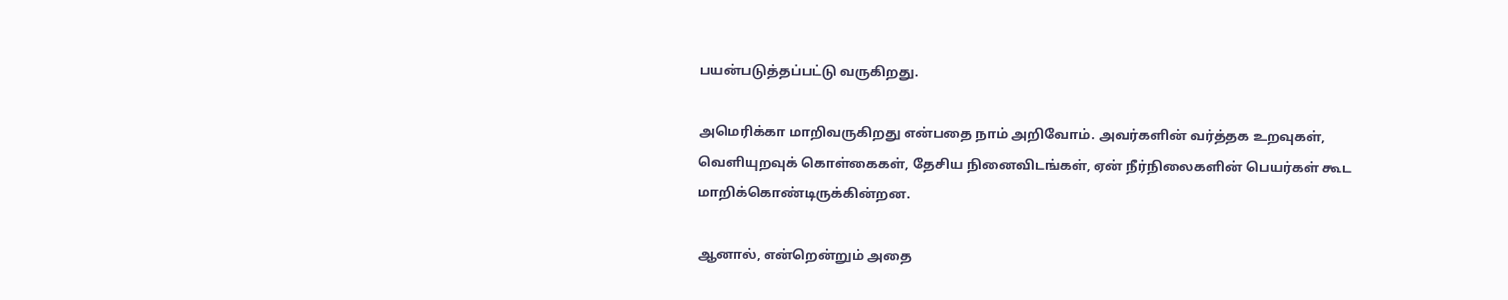பயன்படுத்தப்பட்டு வருகிறது.

அமெரிக்கா மாறிவருகிறது என்பதை நாம் அறிவோம். அவர்களின் வர்த்தக உறவுகள், வெளியுறவுக் கொள்கைகள், தேசிய நினைவிடங்கள், ஏன் நீர்நிலைகளின் பெயர்கள் கூட மாறிக்கொண்டிருக்கின்றன.

ஆனால், என்றென்றும் அதை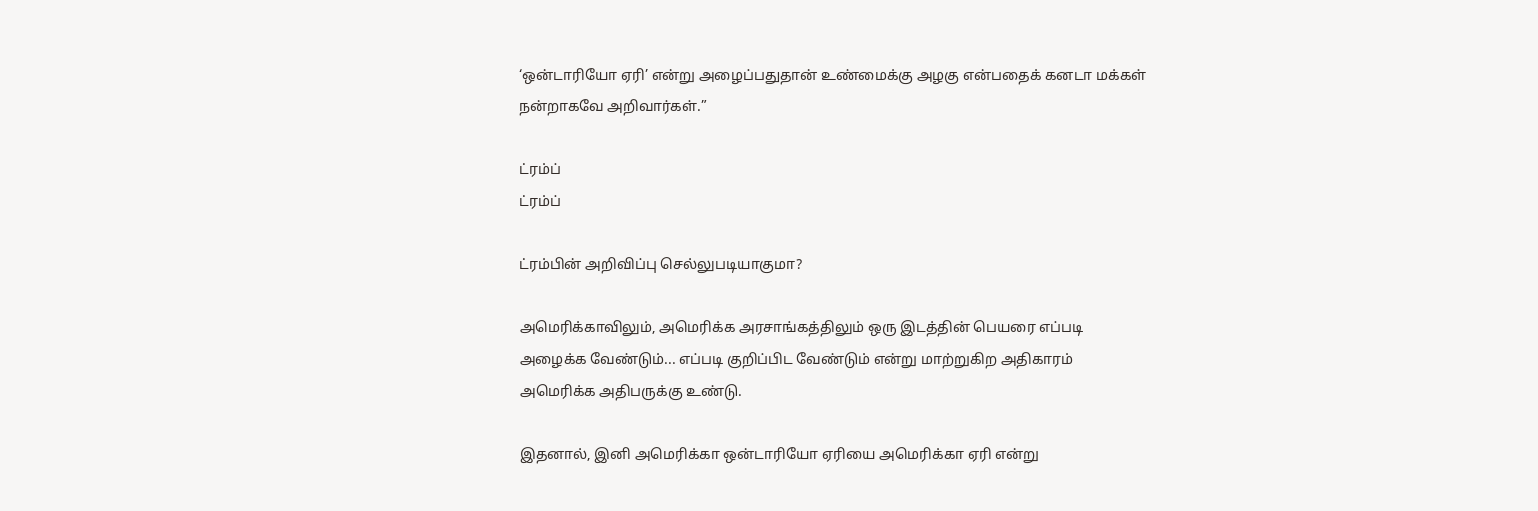‘ஒன்டாரியோ ஏரி’ என்று அழைப்பதுதான் உண்மைக்கு அழகு என்பதைக் கனடா மக்கள் நன்றாகவே அறிவார்கள்.”

ட்ரம்ப்
ட்ரம்ப்

ட்ரம்பின் அறிவிப்பு செல்லுபடியாகுமா?

அமெரிக்காவிலும், அமெரிக்க அரசாங்கத்திலும் ஒரு இடத்தின் பெயரை எப்படி அழைக்க வேண்டும்... எப்படி குறிப்பிட வேண்டும் என்று மாற்றுகிற அதிகாரம் அமெரிக்க அதிபருக்கு உண்டு.

இதனால், இனி அமெரிக்கா ஒன்டாரியோ ஏரியை அமெரிக்கா ஏரி என்று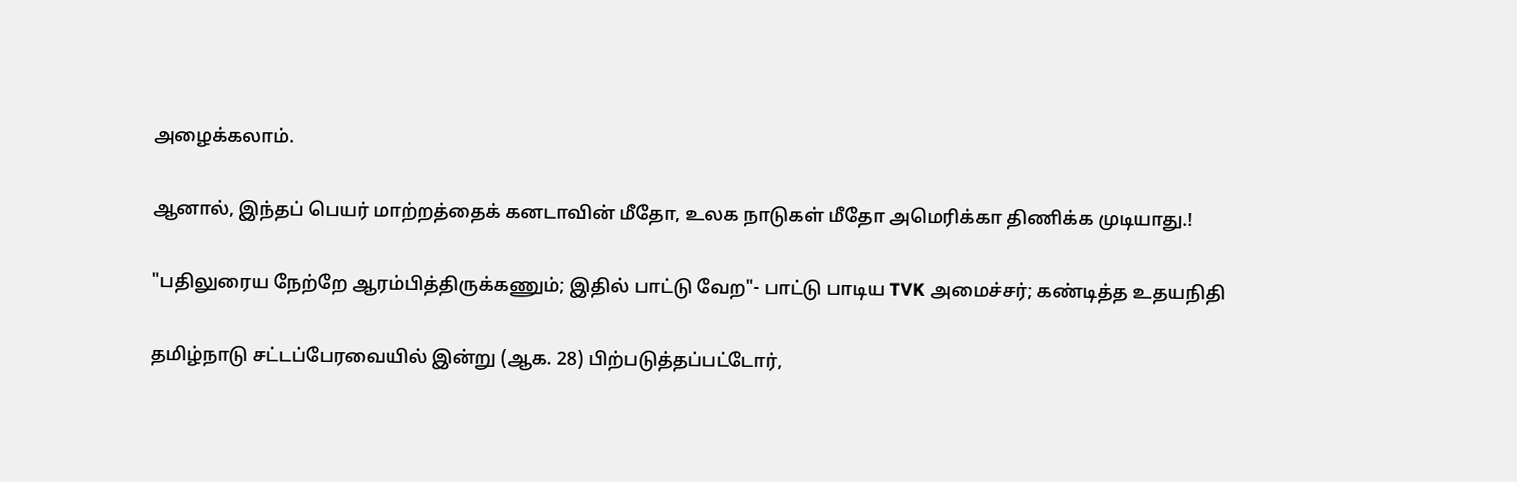அழைக்கலாம்.

ஆனால், இந்தப் பெயர் மாற்றத்தைக் கனடாவின் மீதோ, உலக நாடுகள் மீதோ அமெரிக்கா திணிக்க முடியாது.!

"பதிலுரைய நேற்றே ஆரம்பித்திருக்கணும்; இதில் பாட்டு வேற"- பாட்டு பாடிய TVK அமைச்சர்; கண்டித்த உதயநிதி

தமிழ்நாடு சட்டப்பேரவையில் இன்று (ஆக. 28) பிற்படுத்தப்பட்டோர்,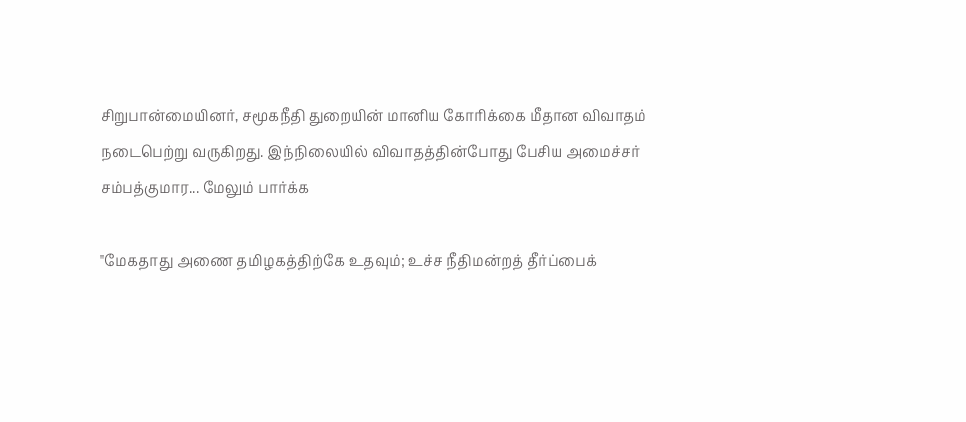சிறுபான்மையினர், சமூகநீதி துறையின் மானிய கோரிக்கை மீதான விவாதம் நடைபெற்று வருகிறது. இந்நிலையில் விவாதத்தின்போது பேசிய அமைச்சர் சம்பத்குமார... மேலும் பார்க்க

"மேகதாது அணை தமிழகத்திற்கே உதவும்; உச்ச நீதிமன்றத் தீர்ப்பைக்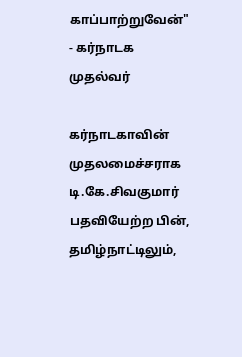காப்பாற்றுவேன்" - கர்நாடக முதல்வர்

கர்நாடகாவின் முதலமைச்சராக டி.கே.சிவகுமார் பதவியேற்ற பின், தமிழ்நாட்டிலும்,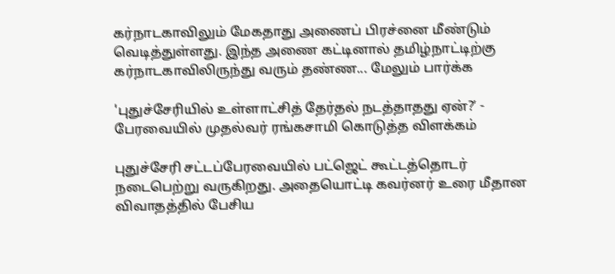கர்நாடகாவிலும் மேகதாது அணைப் பிரச்னை மீண்டும் வெடித்துள்ளது. இந்த அணை கட்டினால் தமிழ்நாட்டிற்கு கர்நாடகாவிலிருந்து வரும் தண்ண... மேலும் பார்க்க

'புதுச்சேரியில் உள்ளாட்சித் தேர்தல் நடத்தாதது ஏன்?’ - பேரவையில் முதல்வர் ரங்கசாமி கொடுத்த விளக்கம்

புதுச்சேரி சட்டப்பேரவையில் பட்ஜெட் கூட்டத்தொடர் நடைபெற்று வருகிறது. அதையொட்டி கவர்னர் உரை மீதான விவாதத்தில் பேசிய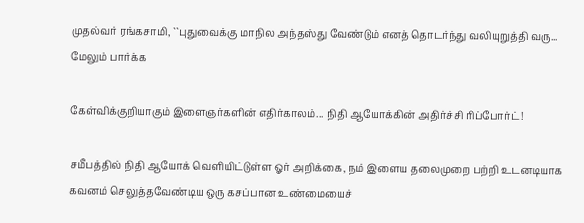முதல்வர் ரங்கசாமி, ``புதுவைக்கு மாநில அந்தஸ்து வேண்டும் எனத் தொடர்ந்து வலியுறுத்தி வரு... மேலும் பார்க்க

கேள்விக்குறியாகும் இளைஞர்களின் எதிர்காலம்... நிதி ஆயோக்கின் அதிர்ச்சி ரிப்போர்ட்!

சமீபத்தில் நிதி ஆயோக் வெளியிட்டுள்ள ஓர் அறிக்கை, நம் இளைய தலைமுறை பற்றி உடனடியாக கவனம் செலுத்தவேண்டிய ஒரு கசப்பான உண்மையைச்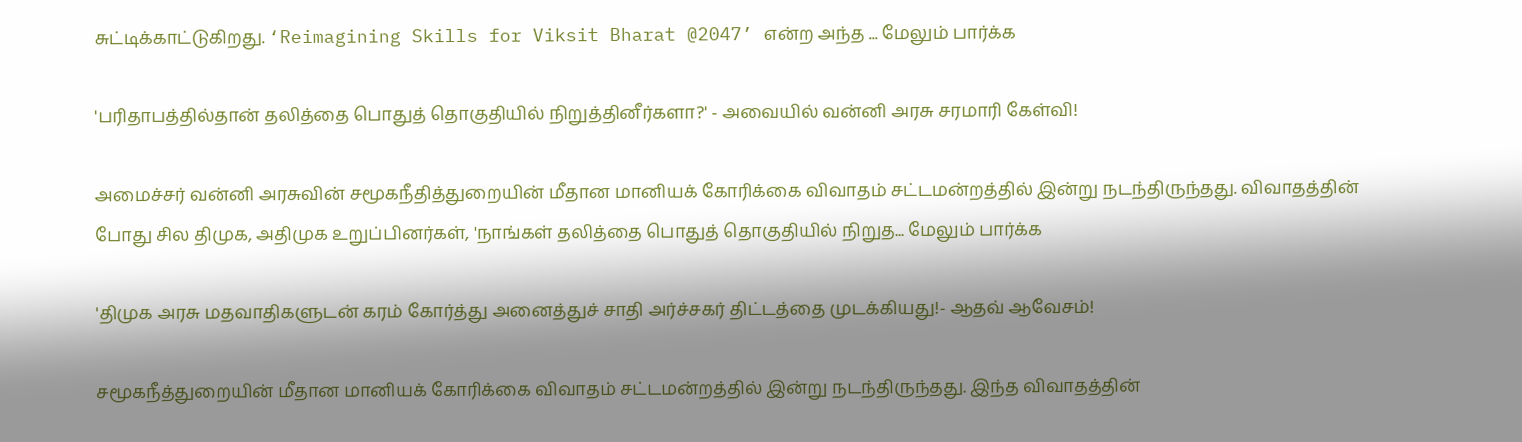சுட்டிக்காட்டுகிறது. ‘Reimagining Skills for Viksit Bharat @2047’ என்ற அந்த ... மேலும் பார்க்க

'பரிதாபத்தில்தான் தலித்தை பொதுத் தொகுதியில் நிறுத்தினீர்களா?' - அவையில் வன்னி அரசு சரமாரி கேள்வி!

அமைச்சர் வன்னி அரசுவின் சமூகநீதித்துறையின் மீதான மானியக் கோரிக்கை விவாதம் சட்டமன்றத்தில் இன்று நடந்திருந்தது. விவாதத்தின் போது சில திமுக, அதிமுக உறுப்பினர்கள், 'நாங்கள் தலித்தை பொதுத் தொகுதியில் நிறுத... மேலும் பார்க்க

'திமுக அரசு மதவாதிகளுடன் கரம் கோர்த்து அனைத்துச் சாதி அர்ச்சகர் திட்டத்தை முடக்கியது!- ஆதவ் ஆவேசம்!

சமூகநீத்துறையின் மீதான மானியக் கோரிக்கை விவாதம் சட்டமன்றத்தில் இன்று நடந்திருந்தது. இந்த விவாதத்தின்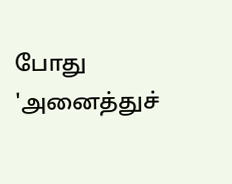போது 'அனைத்துச்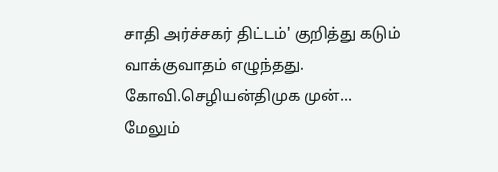சாதி அர்ச்சகர் திட்டம்' குறித்து கடும் வாக்குவாதம் எழுந்தது. கோவி.செழியன்திமுக முன்... மேலும்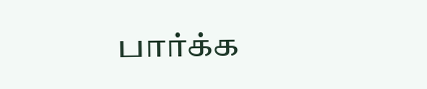பார்க்க